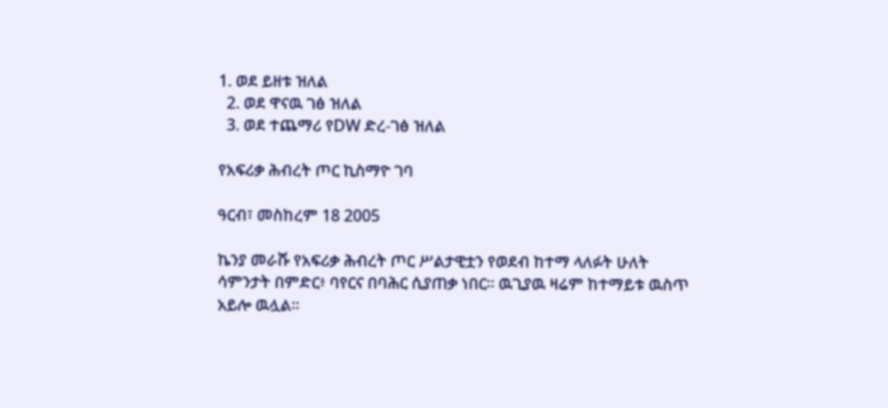1. ወደ ይዘቱ ዝለል
  2. ወደ ዋናዉ ገፅ ዝለል
  3. ወደ ተጨማሪ የDW ድረ-ገፅ ዝለል

የአፍሪቃ ሕብረት ጦር ኪስማዮ ገባ

ዓርብ፣ መስከረም 18 2005

ኬንያ መራሹ የአፍሪቃ ሕብረት ጦር ሥልታዊቷን የወደብ ከተማ ላለፉት ሁለት ሳምንታት በምድር፥ ባየርና በባሕር ሲያጠቃ ነበር። ዉጊያዉ ዛሬም ከተማይቱ ዉስጥ አይሎ ዉሏል።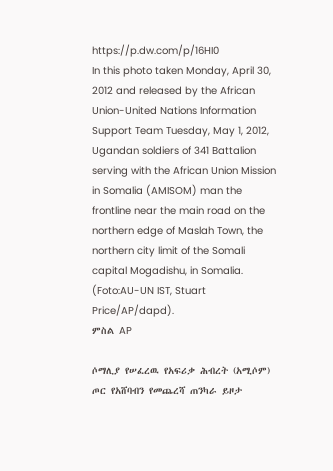https://p.dw.com/p/16HI0
In this photo taken Monday, April 30, 2012 and released by the African Union-United Nations Information Support Team Tuesday, May 1, 2012, Ugandan soldiers of 341 Battalion serving with the African Union Mission in Somalia (AMISOM) man the frontline near the main road on the northern edge of Maslah Town, the northern city limit of the Somali capital Mogadishu, in Somalia. (Foto:AU-UN IST, Stuart Price/AP/dapd).
ምስል AP

ሶማሊያ የሠፈረዉ የአፍሪቃ ሕብረት (አሚሶም) ጦር የአሸባብን የመጨረሻ ጠንካራ ይዞታ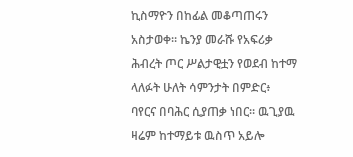ኪስማዮን በከፊል መቆጣጠሩን አስታወቀ። ኬንያ መራሹ የአፍሪቃ ሕብረት ጦር ሥልታዊቷን የወደብ ከተማ ላለፉት ሁለት ሳምንታት በምድር፥ ባየርና በባሕር ሲያጠቃ ነበር። ዉጊያዉ ዛሬም ከተማይቱ ዉስጥ አይሎ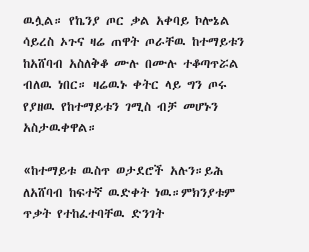ዉሏል። የኬንያ ጦር ቃል አቀባይ ኮሎኔል ሳይረስ ኦጉና ዛሬ ጠዋት ጦራቸዉ ከተማይቱን ከአሸባብ አስለቅቆ ሙሉ በሙሉ ተቆጣጥሯል ብለዉ ነበር። ዛሬዉኑ ቀትር ላይ ግን ጦሩ የያዘዉ የከተማይቱን ገሚስ ብቻ መሆኑን አስታዉቀዋል።

«ከተማይቱ ዉስጥ ወታደሮች አሉን።ይሕ ለአሸባብ ከፍተኛ ዉድቀት ነዉ።ምክንያቱም ጥቃት የተከፈተባቸዉ ድንገት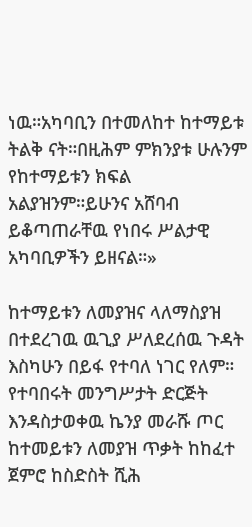ነዉ።አካባቢን በተመለከተ ከተማይቱ ትልቅ ናት።በዚሕም ምክንያቱ ሁሉንም የከተማይቱን ክፍል አልያዝንም።ይሁንና አሸባብ ይቆጣጠራቸዉ የነበሩ ሥልታዊ አካባቢዎችን ይዘናል።»

ከተማይቱን ለመያዝና ላለማስያዝ በተደረገዉ ዉጊያ ሥለደረሰዉ ጉዳት እስካሁን በይፋ የተባለ ነገር የለም። የተባበሩት መንግሥታት ድርጅት እንዳስታወቀዉ ኬንያ መራሹ ጦር ከተመይቱን ለመያዝ ጥቃት ከከፈተ ጀምሮ ከስድስት ሺሕ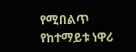የሚበልጥ የከተማይቱ ነዋሪ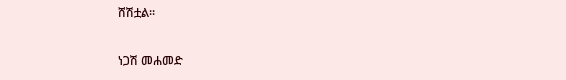ሸሽቷል።

ነጋሽ መሐመድ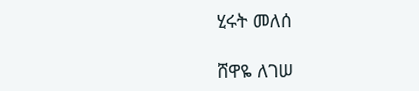ሂሩት መለሰ

ሸዋዬ ለገሠ